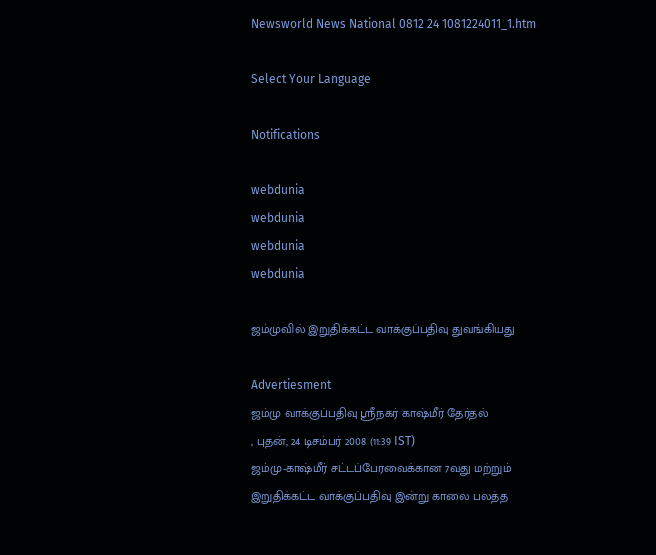Newsworld News National 0812 24 1081224011_1.htm

Select Your Language

Notifications

webdunia
webdunia
webdunia
webdunia

ஜம்முவில் இறுதிக்கட்ட வாக்குப்பதிவு துவங்கியது

Advertiesment
ஜம்மு வாக்குப்பதிவு ஸ்ரீநகர் காஷ்மீர் தேர்தல்
, புதன், 24 டிசம்பர் 2008 (11:39 IST)
ஜம்மு-காஷ்மீர் சட்டப்பேரவைக்கான 7வது மற்றும் இறுதிக்கட்ட வாக்குப்பதிவு இன்று காலை பலத்த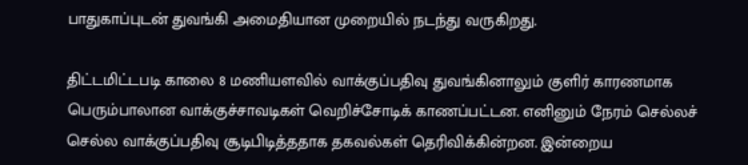பாதுகாப்புடன் துவங்கி அமைதியான முறையில் நடந்து வருகிறது.

திட்டமிட்டபடி காலை 8 மணியளவில் வாக்குப்பதிவு துவங்கினாலும் குளிர் காரணமாக பெரும்பாலான வாக்குச்சாவடிகள் வெறிச்சோடிக் காணப்பட்டன. எனினும் நேரம் செல்லச் செல்ல வாக்குப்பதிவு சூடிபிடித்ததாக தகவல்கள் தெரிவிக்கின்றன. இன்றைய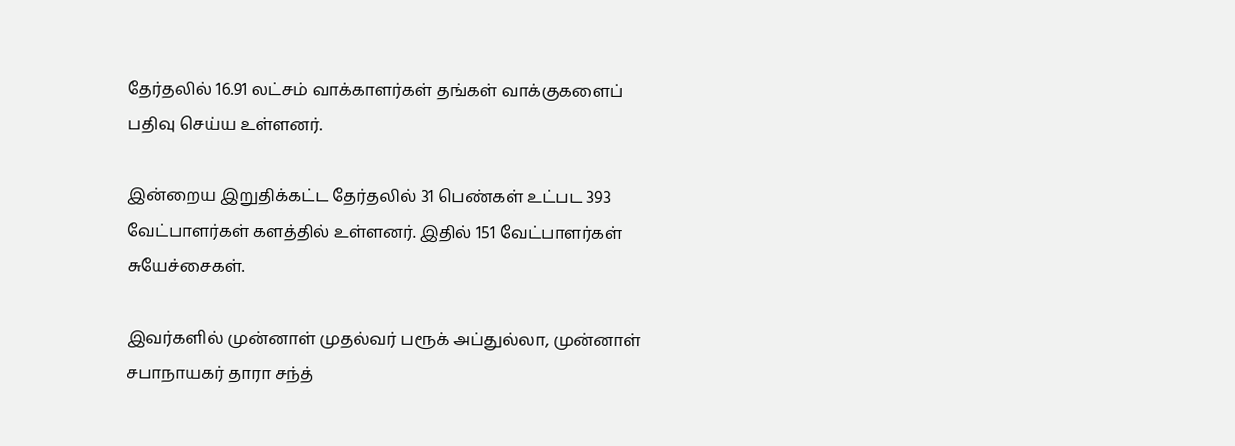தேர்தலில் 16.91 லட்சம் வாக்காளர்கள் தங்கள் வாக்குகளைப் பதிவு செய்ய உள்ளனர்.

இன்றைய இறுதிக்கட்ட தேர்தலில் 31 பெண்கள் உட்பட 393 வேட்பாளர்கள் களத்தில் உள்ளனர். இதில் 151 வேட்பாளர்கள் சுயேச்சைகள்.

இவர்களில் முன்னாள் முதல்வர் பரூக் அப்துல்லா, முன்னாள் சபாநாயகர் தாரா சந்த்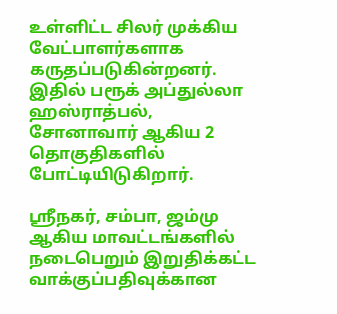உள்ளிட்ட சிலர் முக்கிய வேட்பாளர்களாக கருதப்படுகின்றனர். இதில் பரூக் அப்துல்லா ஹஸ்ராத்பல், சோனாவார் ஆகிய 2 தொகுதிகளில் போட்டியிடுகிறார்.

ஸ்ரீநகர், சம்பா, ஜம்மு ஆகிய மாவட்டங்களில் நடைபெறும் இறுதிக்கட்ட வாக்குப்பதிவுக்கான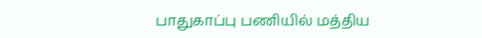பாதுகாப்பு பணியில் மத்திய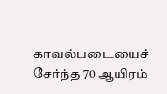காவல்படையைச் சேர்ந்த 70 ஆயிரம்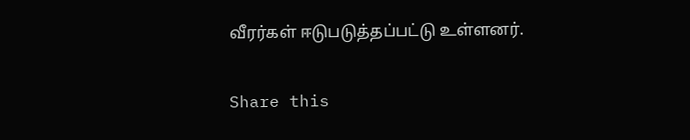வீரர்கள் ஈடுபடுத்தப்பட்டு உள்ளனர்.

Share this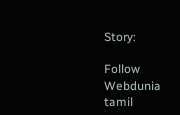Story:

Follow Webdunia tamil